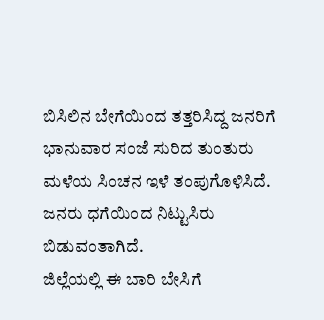ಬಿಸಿಲಿನ ಬೇಗೆಯಿಂದ ತತ್ತರಿಸಿದ್ದ ಜನರಿಗೆ ಭಾನುವಾರ ಸಂಜೆ ಸುರಿದ ತುಂತುರು ಮಳೆಯ ಸಿಂಚನ ಇಳೆ ತಂಪುಗೊಳಿಸಿದೆ. ಜನರು ಧಗೆಯಿಂದ ನಿಟ್ಟುಸಿರು ಬಿಡುವಂತಾಗಿದೆ.
ಜಿಲ್ಲೆಯಲ್ಲಿ ಈ ಬಾರಿ ಬೇಸಿಗೆ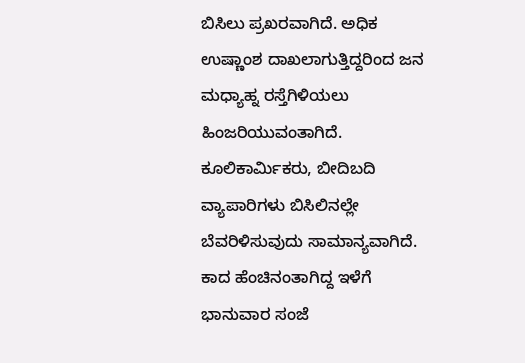ಬಿಸಿಲು ಪ್ರಖರವಾಗಿದೆ. ಅಧಿಕ ಉಷ್ಣಾಂಶ ದಾಖಲಾಗುತ್ತಿದ್ದರಿಂದ ಜನ ಮಧ್ಯಾಹ್ನ ರಸ್ತೆಗಿಳಿಯಲು ಹಿಂಜರಿಯುವಂತಾಗಿದೆ. ಕೂಲಿಕಾರ್ಮಿಕರು, ಬೀದಿಬದಿ ವ್ಯಾಪಾರಿಗಳು ಬಿಸಿಲಿನಲ್ಲೇ ಬೆವರಿಳಿಸುವುದು ಸಾಮಾನ್ಯವಾಗಿದೆ.
ಕಾದ ಹೆಂಚಿನಂತಾಗಿದ್ದ ಇಳೆಗೆ ಭಾನುವಾರ ಸಂಜೆ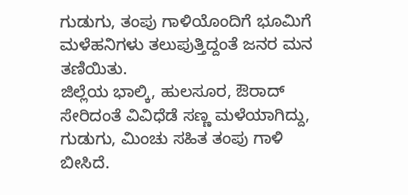ಗುಡುಗು, ತಂಪು ಗಾಳಿಯೊಂದಿಗೆ ಭೂಮಿಗೆ ಮಳೆಹನಿಗಳು ತಲುಪುತ್ತಿದ್ದಂತೆ ಜನರ ಮನ ತಣಿಯಿತು.
ಜಿಲ್ಲೆಯ ಭಾಲ್ಕಿ, ಹುಲಸೂರ, ಔರಾದ್ ಸೇರಿದಂತೆ ವಿವಿಧೆಡೆ ಸಣ್ಣ ಮಳೆಯಾಗಿದ್ದು, ಗುಡುಗು, ಮಿಂಚು ಸಹಿತ ತಂಪು ಗಾಳಿ ಬೀಸಿದೆ.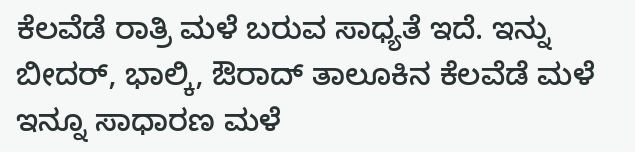ಕೆಲವೆಡೆ ರಾತ್ರಿ ಮಳೆ ಬರುವ ಸಾಧ್ಯತೆ ಇದೆ. ಇನ್ನು ಬೀದರ್, ಭಾಲ್ಕಿ, ಔರಾದ್ ತಾಲೂಕಿನ ಕೆಲವೆಡೆ ಮಳೆ ಇನ್ನೂ ಸಾಧಾರಣ ಮಳೆ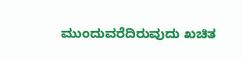ಮುಂದುವರೆದಿರುವುದು ಖಚಿತ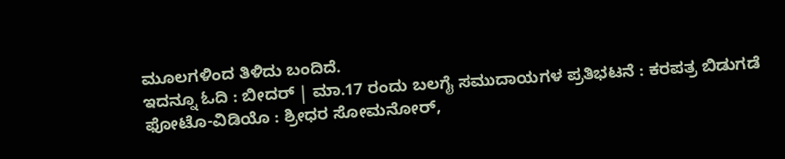ಮೂಲಗಳಿಂದ ತಿಳಿದು ಬಂದಿದೆ.
ಇದನ್ನೂ ಓದಿ : ಬೀದರ್ | ಮಾ.17 ರಂದು ಬಲಗೈ ಸಮುದಾಯಗಳ ಪ್ರತಿಭಟನೆ : ಕರಪತ್ರ ಬಿಡುಗಡೆ
ಫೋಟೊ-ವಿಡಿಯೊ : ಶ್ರೀಧರ ಸೋಮನೋರ್,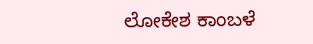ಲೋಕೇಶ ಕಾಂಬಳೆ